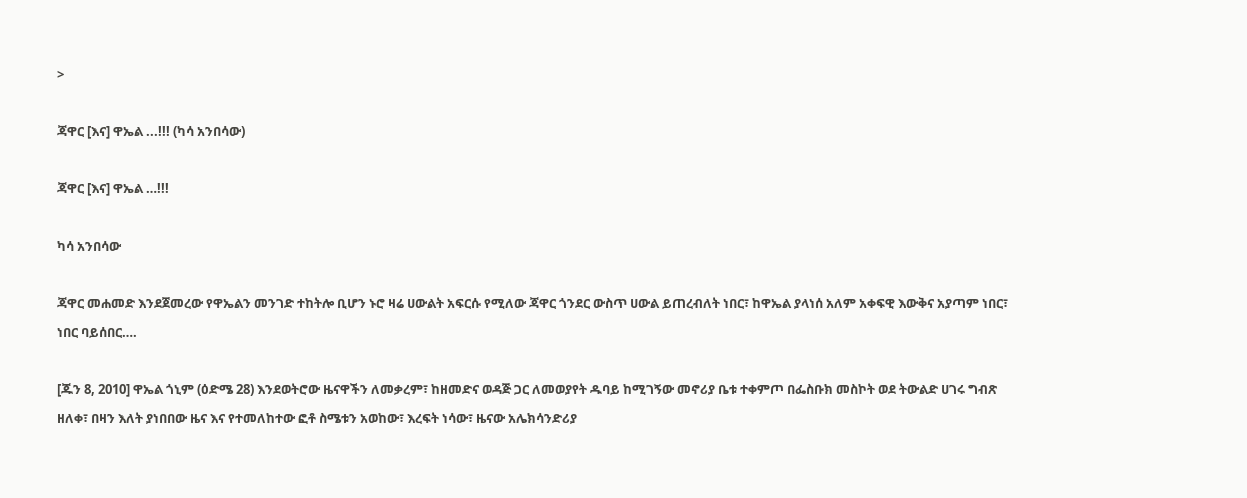>

ጃዋር [እና] ዋኤል ...!!! (ካሳ አንበሳው)

ጃዋር [እና] ዋኤል …!!!

ካሳ አንበሳው

ጃዋር መሐመድ እንደጀመረው የዋኤልን መንገድ ተከትሎ ቢሆን ኑሮ ዛሬ ሀውልት አፍርሱ የሚለው ጃዋር ጎንደር ውስጥ ሀውል ይጠረብለት ነበር፣ ከዋኤል ያላነሰ አለም አቀፍዊ እውቅና አያጣም ነበር፣ ነበር ባይሰበር….

[ጁን 8, 2010] ዋኤል ጎኒም (ዕድሜ 28) እንደወትሮው ዜናዋችን ለመቃረም፣ ከዘመድና ወዳጅ ጋር ለመወያየት ዱባይ ከሚገኝው መኖሪያ ቤቱ ተቀምጦ በፌስቡክ መስኮት ወደ ትውልድ ሀገሩ ግብጽ ዘለቀ፣ በዛን እለት ያነበበው ዜና እና የተመለከተው ፎቶ ስሜቱን አወከው፣ እረፍት ነሳው፣ ዜናው አሌክሳንድሪያ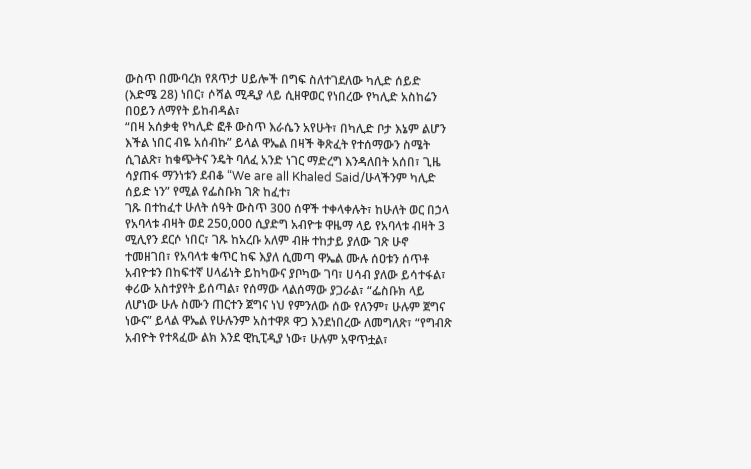ውስጥ በሙባረክ የጸጥታ ሀይሎች በግፍ ስለተገደለው ካሊድ ሰይድ (እድሜ 28) ነበር፣ ሶሻል ሚዲያ ላይ ሲዘዋወር የነበረው የካሊድ አስከሬን በዐይን ለማየት ይከብዳል፣
“በዛ አሰቃቂ የካሊድ ፎቶ ውስጥ እራሴን አየሁት፣ በካሊድ ቦታ እኔም ልሆን እችል ነበር ብዬ አሰብኩ” ይላል ዋኤል በዛች ቅጽፈት የተሰማውን ስሜት ሲገልጽ፣ ከቁጭትና ንዴት ባለፈ አንድ ነገር ማድረግ እንዳለበት አሰበ፣ ጊዜ ሳያጠፋ ማንነቱን ደብቆ “We are all Khaled Said/ሁላችንም ካሊድ ሰይድ ነን” የሚል የፌስቡክ ገጽ ከፈተ፣
ገጹ በተከፈተ ሁለት ሰዓት ውስጥ 300 ሰዋች ተቀላቀሉት፣ ከሁለት ወር በኃላ የአባላቱ ብዛት ወደ 250,000 ሲያድግ አብዮቱ ዋዜማ ላይ የአባላቱ ብዛት 3 ሚሊየን ደርሶ ነበር፣ ገጹ ከአረቡ አለም ብዙ ተከታይ ያለው ገጽ ሁኖ ተመዘገበ፣ የአባላቱ ቁጥር ከፍ እያለ ሲመጣ ዋኤል ሙሉ ሰዐቱን ሰጥቶ አብዮቱን በከፍተኛ ሀላፊነት ይከካውና ያቦካው ገባ፣ ሀሳብ ያለው ይሳተፋል፣ ቀሪው አስተያየት ይሰጣል፣ የሰማው ላልሰማው ያጋራል፣ “ፌስቡክ ላይ ለሆነው ሁሉ ስሙን ጠርተን ጀግና ነህ የምንለው ሰው የለንም፣ ሁሉም ጀግና ነውና” ይላል ዋኤል የሁሉንም አስተዋጾ ዋጋ እንደነበረው ለመግለጽ፣ “የግብጽ አብዮት የተጻፈው ልክ እንደ ዊኪፒዲያ ነው፣ ሁሉም አዋጥቷል፣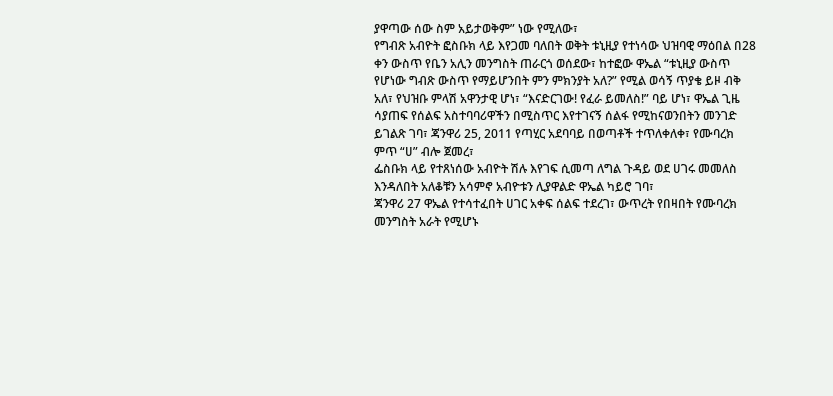ያዋጣው ሰው ስም አይታወቅም” ነው የሚለው፣
የግብጽ አብዮት ፎስቡክ ላይ እየጋመ ባለበት ወቅት ቱኒዚያ የተነሳው ህዝባዊ ማዕበል በ28 ቀን ውስጥ የቤን አሊን መንግስት ጠራርጎ ወሰደው፣ ከተፎው ዋኤል “ቱኒዚያ ውስጥ የሆነው ግብጽ ውስጥ የማይሆንበት ምን ምክንያት አለ?” የሚል ወሳኝ ጥያቄ ይዞ ብቅ አለ፣ የህዝቡ ምላሽ አዋንታዊ ሆነ፣ “እናድርገው! የፈራ ይመለስ!” ባይ ሆነ፣ ዋኤል ጊዜ ሳያጠፍ የሰልፍ አስተባባሪዋችን በሚስጥር እየተገናኝ ሰልፋ የሚከናወንበትን መንገድ ይገልጽ ገባ፣ ጃንዋሪ 25, 2011 የጣሂር አደባባይ በወጣቶች ተጥለቀለቀ፣ የሙባረክ ምጥ “ሀ” ብሎ ጀመረ፣
ፌስቡክ ላይ የተጸነሰው አብዮት ሽሉ እየገፍ ሲመጣ ለግል ጉዳይ ወደ ሀገሩ መመለስ እንዳለበት አለቆቹን አሳምኖ አብዮቱን ሊያዋልድ ዋኤል ካይሮ ገባ፣
ጃንዋሪ 27 ዋኤል የተሳተፈበት ሀገር አቀፍ ሰልፍ ተደረገ፣ ውጥረት የበዛበት የሙባረክ መንግስት አራት የሚሆኑ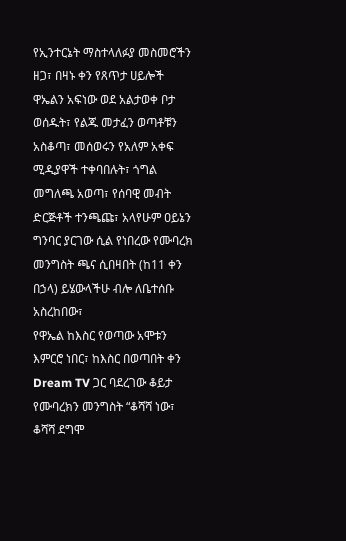የኢንተርኔት ማስተላለፉያ መስመሮችን ዘጋ፣ በዛኑ ቀን የጸጥታ ሀይሎች ዋኤልን አፍነው ወደ አልታወቀ ቦታ ወሰዱት፣ የልጁ መታፈን ወጣቶቹን አስቆጣ፣ መሰወሩን የአለም አቀፍ ሚዲያዋች ተቀባበሉት፣ ጎግል መግለጫ አወጣ፣ የሰባዊ መብት ድርጅቶች ተንጫጩ፣ አላየሁም ዐይኔን ግንባር ያርገው ሲል የነበረው የሙባረክ መንግስት ጫና ሲበዛበት (ከ11 ቀን በኃላ) ይሄውላችሁ ብሎ ለቤተሰቡ አስረከበው፣
የዋኤል ከእስር የወጣው አሞቱን እምርሮ ነበር፣ ከእስር በወጣበት ቀን Dream TV ጋር ባደረገው ቆይታ የሙባረክን መንግስት “ቆሻሻ ነው፣ ቆሻሻ ደግሞ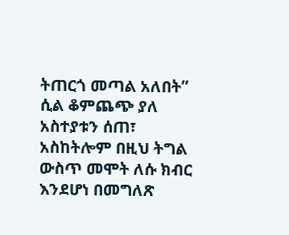ትጠርጎ መጣል አለበት” ሲል ቆምጨጭ ያለ አስተያቱን ሰጠ፣ አስከትሎም በዚህ ትግል ውስጥ መሞት ለሱ ክብር እንደሆነ በመግለጽ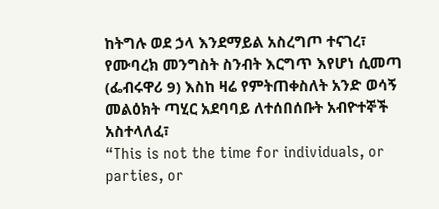ከትግሉ ወደ ኃላ እንደማይል አስረግጦ ተናገረ፣
የሙባረክ መንግስት ስንብት እርግጥ እየሆነ ሲመጣ (ፌብሩዋሪ 9) እስከ ዛሬ የምትጠቀስለት አንድ ወሳኝ መልዕክት ጣሂር አደባባይ ለተሰበሰቡት አብዮተኞች አስተላለፈ፣
“This is not the time for individuals, or parties, or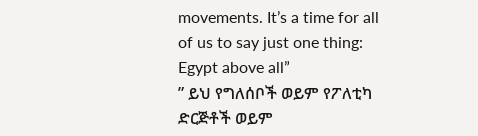movements. It’s a time for all of us to say just one thing: Egypt above all”
” ይህ የግለሰቦች ወይም የፖለቲካ ድርጅቶች ወይም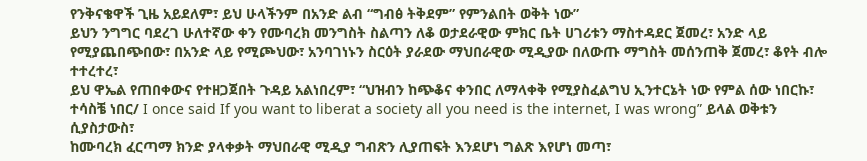የንቅናቄዋች ጊዜ አይደለም፣ ይህ ሁላችንም በአንድ ልብ “ግብፅ ትቅደም” የምንልበት ወቅት ነው”
ይህን ንግግር ባደረገ ሁለተኛው ቀን የሙባረክ መንግስት ስልጣን ለቆ ወታደራዊው ምክር ቤት ሀገሪቱን ማስተዳደር ጀመረ፣ አንድ ላይ የሚያጨበጭበው፣ በአንድ ላይ የሚጮህው፣ አንባገነኑን ስርዕት ያራደው ማህበራዊው ሚዲያው በለውጡ ማግስት መሰንጠቅ ጀመረ፣ ቆየት ብሎ ተተረተረ፣
ይህ ዋኤል የጠበቀውና የተዘጋጀበት ጉዳይ አልነበረም፣ “ህዝብን ከጭቆና ቀንበር ለማላቀቅ የሚያስፈልግህ ኢንተርኔት ነው የምል ሰው ነበርኩ፣ ተሳስቼ ነበር/ I once said If you want to liberat a society all you need is the internet, I was wrong” ይላል ወቅቱን ሲያስታውስ፣
ከሙባረክ ፈርጣማ ክንድ ያላቀቃት ማህበራዊ ሚዲያ ግብጽን ሊያጠፍት እንደሆነ ግልጽ እየሆነ መጣ፣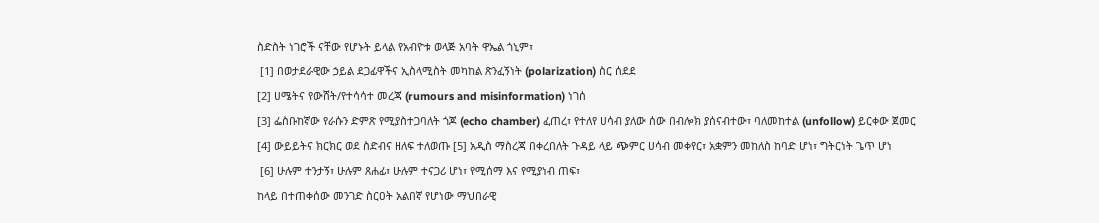ስድስት ነገሮች ናቸው የሆኑት ይላል የአብዮቱ ወላጅ አባት ዋኤል ጎኒም፣
 [1] በወታደራዊው ኃይል ደጋፊዋችና ኢስላሚስት መካከል ጽንፈኝነት (polarization) ስር ሰደደ
[2] ሀሜትና የውሸት/የተሳሳተ መረጃ (rumours and misinformation) ነገሰ
[3] ፌስቡከኛው የራሱን ድምጽ የሚያስተጋባለት ጎጆ (echo chamber) ፈጠረ፣ የተለየ ሀሳብ ያለው ሰው በብሎክ ያሰናብተው፣ ባለመከተል (unfollow) ይርቀው ጀመር
[4] ውይይትና ክርክር ወደ ስድብና ዘለፍ ተለወጡ [5] አዲስ ማስረጃ በቀረበለት ጉዳይ ላይ ጭምር ሀሳብ መቀየር፣ አቋምን መከለስ ከባድ ሆነ፣ ግትርነት ጌጥ ሆነ
 [6] ሁሉም ተንታኝ፣ ሁሉም ጸሐፊ፣ ሁሉም ተናጋሪ ሆነ፣ የሚሰማ እና የሚያነብ ጠፍ፣
ከላይ በተጠቀሰው መንገድ ስርዐት አልበኛ የሆነው ማህበራዊ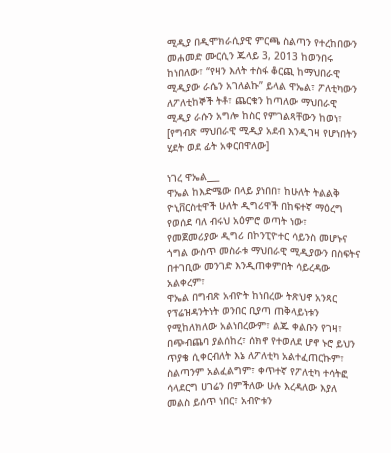ሚዲያ በዲሞክራሲያዊ ምርጫ ስልጣን የተረከበውን መሐመድ ሙርሲን ጁላይ 3, 2013 ከወንበሩ ከነበለው፣ “የዛን እለት ተስፋ ቆርጪ ከማህበራዊ ሚዲያው ራሴን አገለልኩ” ይላል ዋኤል፣ ፖለቲካውን ለፖለቲከኞች ትቶ፣ ጨርቁን ከጣለው ማህበራዊ ሚዲያ ራሱን አግሎ ከስር የምገልጻቸውን ከወነ፣
[የግብጽ ማህበራዊ ሚዲያ አደብ እንዲገዛ የሆነበትን ሂደት ወደ ፊት አቀርበዋለው]

ነገረ ዋኤል___
ዋኤል ከእድሜው በላይ ያነበበ፣ ከሁለት ትልልቅ ዮኒቨርስቲዋች ሁለት ዲግሪዋች በከፍተኛ ማዕረግ የወሰደ ባለ ብሩህ አዕምሮ ወጣት ነው፣ የመጀመሪያው ዲግሪ በኮንፒዮተር ሳይንስ መሆኑና ጎግል ውስጥ መስራቱ ማህበራዊ ሚዲያውን በስፍትና በተገቢው መንገድ እንዲጠቀምበት ሳይረዳው አልቀረም፣
ዋኤል በግብጽ አብዮት ከነበረው ትጽህኖ አንጻር የፕሬዝዳንትነት ወንበር ቢያጣ ጠቅላይነቱን የሚከለክለው አልነበረውም፣ ልጁ ቀልቡን የገዛ፣ በጭብጨባ ያልሰከረ፣ ሰክኖ የተወለደ ሆኖ ኑሮ ይህን ጥያቄ ሲቀርብለት እኔ ለፖለቲካ አልተፈጠርኩም፣ ስልጣንም አልፈልግም፣ ቀጥተኛ የፖለቲካ ተሳትፎ ሳላደርግ ሀገሬን በምችለው ሁሉ እረዳለው እያለ መልስ ይሰጥ ነበር፣ አብዮቱን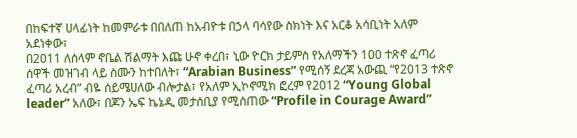በከፍተኛ ሀላፊነት ከመምራቱ በበለጠ ከአብዮቱ በኃላ ባሳየው ስክነት እና አርቆ አሳቢነት አለም አደነቀው፣
በ2011 ለሰላም ኖቤል ሽልማት እጩ ሁኖ ቀረበ፣ ኒው ዮርክ ታይምስ የአለማችን 100 ተጽኖ ፈጣሪ ሰዋች መዝገብ ላይ ስሙን ከተበለት፣ “Arabian Business” የሚሰኝ ደረጃ አውጪ “የ2013 ተጽኖ ፈጣሪ አረብ” ብዬ ሰይሜሀለው ብሎታል፣ የአለም ኢኮኖሚክ ፎረም የ2012 “Young Global leader” አለው፣ በጆን ኤፍ ኬኔዲ መታሰቢያ የሚሰጠው “Profile in Courage Award”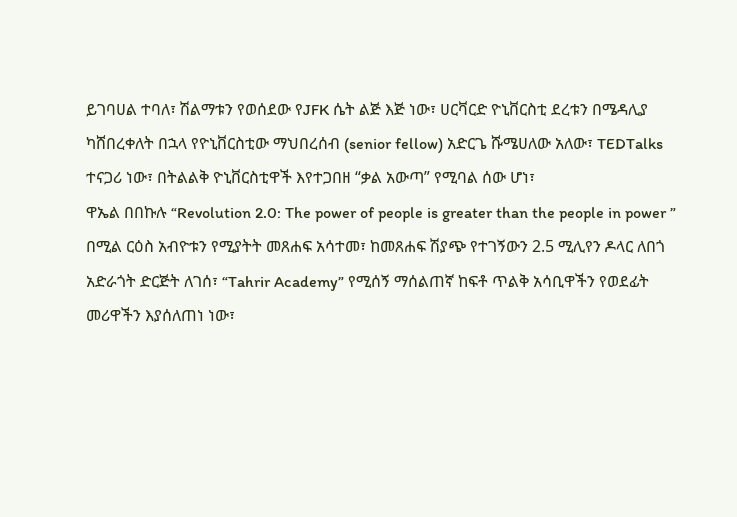ይገባሀል ተባለ፣ ሽልማቱን የወሰደው የJFK ሴት ልጅ እጅ ነው፣ ሀርቫርድ ዮኒቨርስቲ ደረቱን በሜዳሊያ ካሸበረቀለት በኋላ የዮኒቨርስቲው ማህበረሰብ (senior fellow) አድርጌ ሹሜሀለው አለው፣ TEDTalks ተናጋሪ ነው፣ በትልልቅ ዮኒቨርስቲዋች እየተጋበዘ “ቃል አውጣ” የሚባል ሰው ሆነ፣
ዋኤል በበኩሉ “Revolution 2.0: The power of people is greater than the people in power ” በሚል ርዕስ አብዮቱን የሚያትት መጸሐፍ አሳተመ፣ ከመጸሐፍ ሽያጭ የተገኝውን 2.5 ሚሊየን ዶላር ለበጎ አድራጎት ድርጅት ለገሰ፣ “Tahrir Academy” የሚሰኝ ማሰልጠኛ ከፍቶ ጥልቅ አሳቢዋችን የወደፊት መሪዋችን እያሰለጠነ ነው፣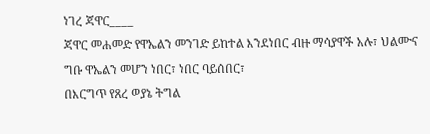ነገረ ጃዋር____
ጃዋር መሐመድ የዋኤልን መንገድ ይከተል እንደነበር ብዙ ማሳያዋች አሉ፣ ህልሙና ግቡ ዋኤልን መሆን ነበር፣ ነበር ባይሰበር፣
በእርግጥ የጸረ ወያኔ ትግል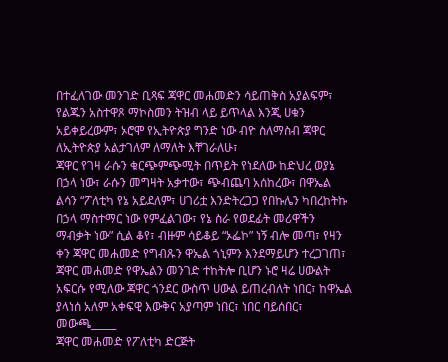በተፈለገው መንገድ ቢጻፍ ጃዋር መሐመድን ሳይጠቅስ አያልፍም፣ የልጁን አስተዋጾ ማኮስመን ትዝብ ላይ ይጥላል እንጂ ሀቁን አይቀይረውም፣ ኦሮሞ የኢትዮጵያ ግንድ ነው ብዮ ስለማስብ ጃዋር ለኢትዮጵያ አልታገለም ለማለት እቸገራለሁ፣
ጃዋር የገዛ ራሱን ቁርጭምጭሚት በጥይት የነደለው ከድህረ ወያኔ በኃላ ነው፣ ራሱን መግዛት አቃተው፣ ጭብጨባ አሰከረው፣ በዋኤል ልሳን “ፖለቲካ የኔ አይደለም፣ ሀገሪቷ እንድትረጋጋ የበኩሌን ካበረከትኩ በኃላ ማስተማር ነው የምፈልገው፣ የኔ ስራ የወደፊት መሪዋችን ማብቃት ነው” ሲል ቆየ፣ ብዙም ሳይቆይ “ኦፌኮ” ነኝ ብሎ መጣ፣ የዛን ቀን ጃዋር መሐመድ የግብጹን ዋኤል ጎኒምን እንደማይሆን ተረጋገጠ፣
ጃዋር መሐመድ የዋኤልን መንገድ ተከትሎ ቢሆን ኑሮ ዛሬ ሀውልት አፍርሱ የሚለው ጃዋር ጎንደር ውስጥ ሀውል ይጠረብለት ነበር፣ ከዋኤል ያላነሰ አለም አቀፍዊ እውቅና አያጣም ነበር፣ ነበር ባይሰበር፣
መውጫ_____
ጃዋር መሐመድ የፖለቲካ ድርጅት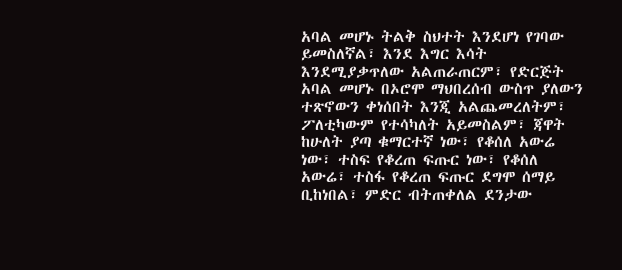አባል መሆኑ ትልቅ ስህተት እንደሆነ የገባው ይመስለኛል፣ እንደ እግር እሳት እንደሚያቃጥለው አልጠራጠርም፣ የድርጅት አባል መሆኑ በኦሮሞ ማህበረሰብ ውስጥ ያለውን ተጽኖውን ቀነሰበት እንጂ አልጨመረለትም፣ ፖለቲካውም የተሳካለት አይመስልም፣ ጃዋት ከሁለት ያጣ ቁማርተኛ ነው፣ የቆሰለ አውሬ ነው፣ ተስፍ የቆረጠ ፍጡር ነው፣ የቆሰለ አውሬ፣ ተስፋ የቆረጠ ፍጡር ደግሞ ሰማይ ቢከነበል፣ ምድር ብትጠቀለል ደንታው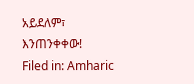አይደለም፣ እንጠንቀቀው!
Filed in: Amharic